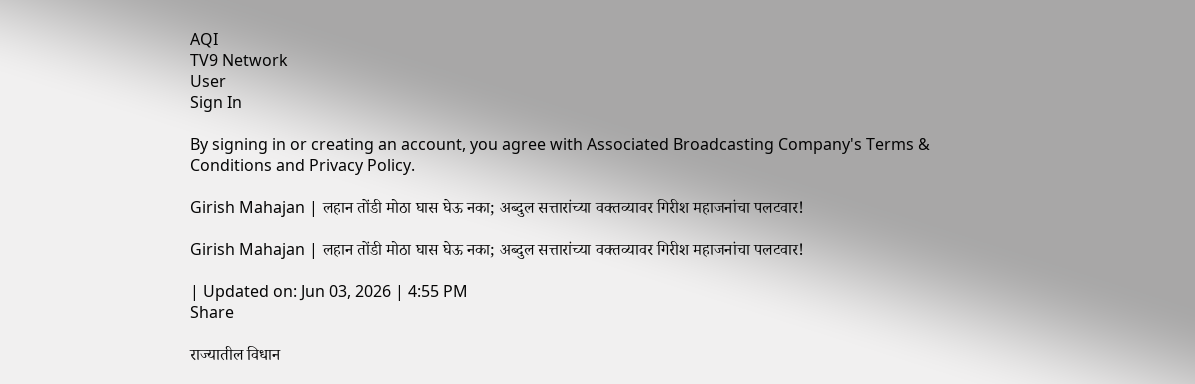AQI
TV9 Network
User
Sign In

By signing in or creating an account, you agree with Associated Broadcasting Company's Terms & Conditions and Privacy Policy.

Girish Mahajan | लहान तोंडी मोठा घास घेऊ नका; अब्दुल सत्तारांच्या वक्तव्यावर गिरीश महाजनांचा पलटवार!

Girish Mahajan | लहान तोंडी मोठा घास घेऊ नका; अब्दुल सत्तारांच्या वक्तव्यावर गिरीश महाजनांचा पलटवार!

| Updated on: Jun 03, 2026 | 4:55 PM
Share

राज्यातील विधान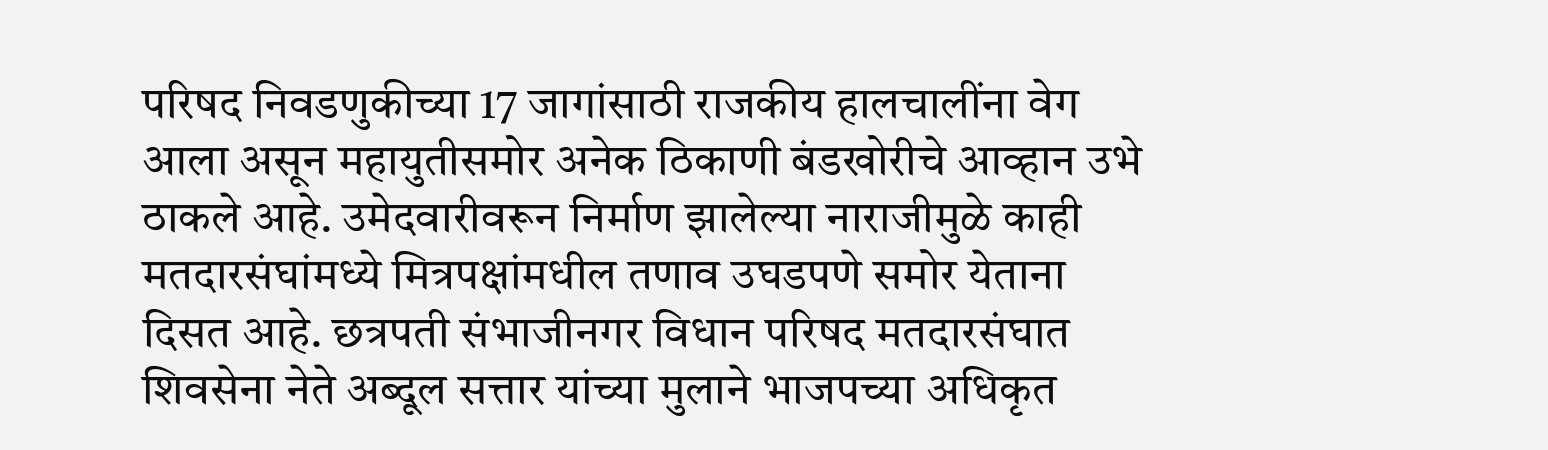परिषद निवडणुकीच्या 17 जागांसाठी राजकीय हालचालींना वेग आला असून महायुतीसमोर अनेक ठिकाणी बंडखोरीचे आव्हान उभे ठाकले आहे. उमेदवारीवरून निर्माण झालेल्या नाराजीमुळे काही मतदारसंघांमध्ये मित्रपक्षांमधील तणाव उघडपणे समोर येताना दिसत आहे. छत्रपती संभाजीनगर विधान परिषद मतदारसंघात शिवसेना नेते अब्दूल सत्तार यांच्या मुलाने भाजपच्या अधिकृत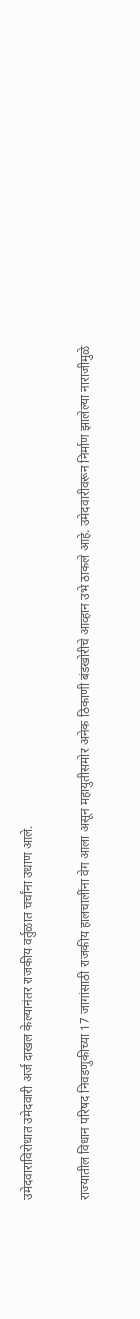उमेदवाराविरोधात उमेदवारी अर्ज दाखल केल्यानंतर राजकीय वर्तुळात चर्चांना उधाण आले.

राज्यातील विधान परिषद निवडणुकीच्या 17 जागांसाठी राजकीय हालचालींना वेग आला असून महायुतीसमोर अनेक ठिकाणी बंडखोरीचे आव्हान उभे ठाकले आहे. उमेदवारीवरून निर्माण झालेल्या नाराजीमुळे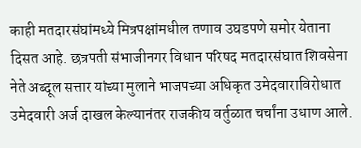काही मतदारसंघांमध्ये मित्रपक्षांमधील तणाव उघडपणे समोर येताना दिसत आहे. छत्रपती संभाजीनगर विधान परिषद मतदारसंघात शिवसेना नेते अब्दूल सत्तार यांच्या मुलाने भाजपच्या अधिकृत उमेदवाराविरोधात उमेदवारी अर्ज दाखल केल्यानंतर राजकीय वर्तुळात चर्चांना उधाण आले.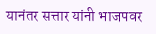यानंतर सत्तार यांनी भाजपवर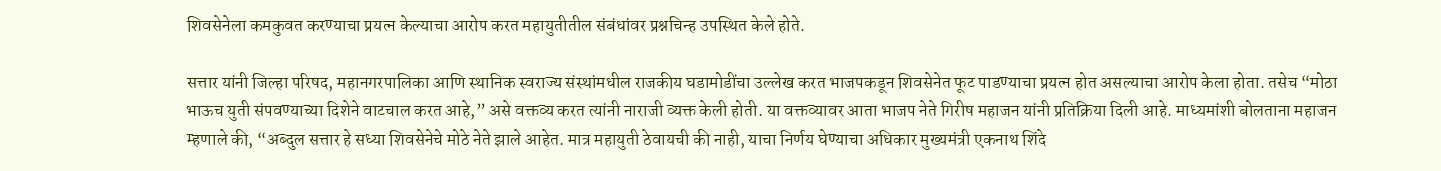शिवसेनेला कमकुवत करण्याचा प्रयत्न केल्याचा आरोप करत महायुतीतील संबंधांवर प्रश्नचिन्ह उपस्थित केले होते.

सत्तार यांनी जिल्हा परिषद, महानगरपालिका आणि स्थानिक स्वराज्य संस्थांमधील राजकीय घडामोडींचा उल्लेख करत भाजपकडून शिवसेनेत फूट पाडण्याचा प्रयत्न होत असल्याचा आरोप केला होता. तसेच “मोठा भाऊच युती संपवण्याच्या दिशेने वाटचाल करत आहे,” असे वक्तव्य करत त्यांनी नाराजी व्यक्त केली होती. या वक्तव्यावर आता भाजप नेते गिरीष महाजन यांनी प्रतिक्रिया दिली आहे. माध्यमांशी बोलताना महाजन म्हणाले की, “अब्दुल सत्तार हे सध्या शिवसेनेचे मोठे नेते झाले आहेत. मात्र महायुती ठेवायची की नाही, याचा निर्णय घेण्याचा अधिकार मुख्यमंत्री एकनाथ शिंदे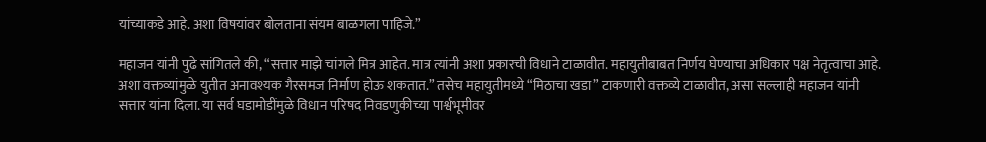यांच्याकडे आहे. अशा विषयांवर बोलताना संयम बाळगला पाहिजे.”

महाजन यांनी पुढे सांगितले की, “सत्तार माझे चांगले मित्र आहेत. मात्र त्यांनी अशा प्रकारची विधाने टाळावीत. महायुतीबाबत निर्णय घेण्याचा अधिकार पक्ष नेतृत्वाचा आहे. अशा वक्तव्यांमुळे युतीत अनावश्यक गैरसमज निर्माण होऊ शकतात.” तसेच महायुतीमध्ये “मिठाचा खडा” टाकणारी वक्तव्ये टाळावीत, असा सल्लाही महाजन यांनी सत्तार यांना दिला. या सर्व घडामोडींमुळे विधान परिषद निवडणुकीच्या पार्श्वभूमीवर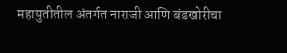महायुतीतील अंतर्गत नाराजी आणि बंडखोरीचा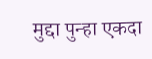मुद्दा पुन्हा एकदा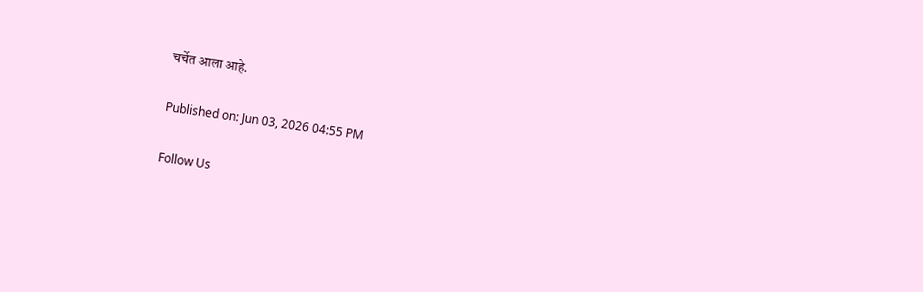चर्चेत आला आहे.

Published on: Jun 03, 2026 04:55 PM

Follow Us